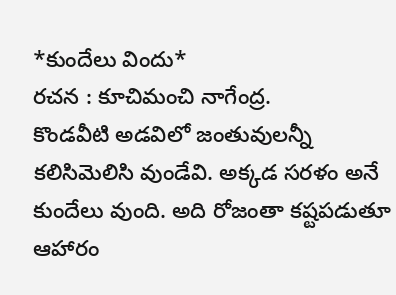*కుందేలు విందు*
రచన : కూచిమంచి నాగేంద్ర.
కొండవీటి అడవిలో జంతువులన్నీ కలిసిమెలిసి వుండేవి. అక్కడ సరళం అనే కుందేలు వుంది. అది రోజంతా కష్టపడుతూ ఆహారం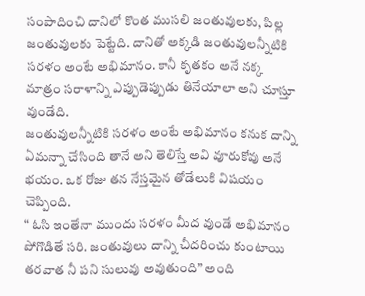సంపాదించి దానిలో కొంత ముసలి జంతువులకు, పిల్ల జంతువులకు పెట్టేది. దానితో అక్కడి జంతువులన్నీటికి సరళం అంటే అభిమానం. కానీ కృతకం అనే నక్క మాత్రం సరాళాన్ని ఎప్పుడెప్పుడు తినేయాలా అని చూస్తూ వుండేది.
జంతువులన్నీటికి సరళం అంటే అభిమానం కనుక దాన్ని ఏమన్నా చేసింది తానే అని తెలిస్తే అవి వూరుకోవు అనే భయం. ఒక రోజు తన నేస్తమైన తోడేలుకి విషయం చెప్పింది.
“ ఓసి ఇంతేనా ముందు సరళం మీద వుండే అభిమానం పోగొడితే సరి. జంతువులు దాన్ని చీదరించు కుంటాయి తరవాత నీ పని సులువు అవుతుంది” అంది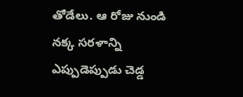తోడేలు. ఆ రోజు నుండి నక్క సరళాన్ని ఎప్పుడెప్పుడు చెడ్డ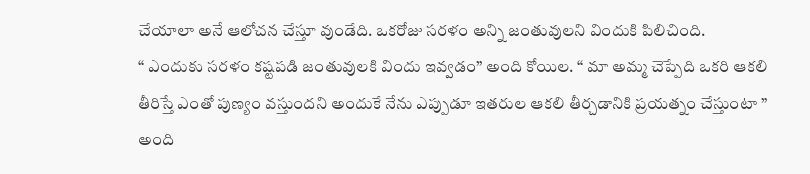చేయాలా అనే ఆలోచన చేస్తూ వుండేది. ఒకరోజు సరళం అన్ని జంతువులని విందుకి పిలిచింది.
“ ఎందుకు సరళం కష్టపడి జంతువులకి విందు ఇవ్వడం” అంది కోయిల. “ మా అమ్మ చెప్పేది ఒకరి ఆకలి తీరిస్తే ఎంతో పుణ్యం వస్తుందని అందుకే నేను ఎప్పుడూ ఇతరుల ఆకలి తీర్చడానికి ప్రయత్నం చేస్తుంటా ” అంది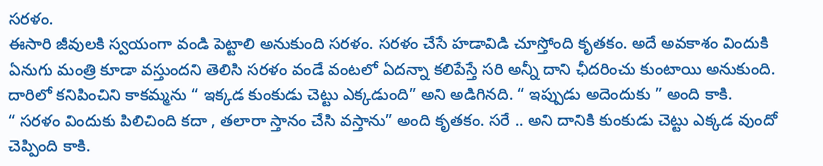సరళం.
ఈసారి జీవులకి స్వయంగా వండి పెట్టాలి అనుకుంది సరళం. సరళం చేసే హడావిడి చూస్తోంది కృతకం. అదే అవకాశం విందుకి ఏనుగు మంత్రి కూడా వస్తుందని తెలిసి సరళం వండే వంటలో ఏదన్నా కలిపేస్తే సరి అన్నీ దాని ఛీదరించు కుంటాయి అనుకుంది. దారిలో కనిపించిని కాకమ్మను “ ఇక్కడ కుంకుడు చెట్టు ఎక్కడుంది” అని అడిగినది. “ ఇప్పుడు అదెందుకు ” అంది కాకి.
“ సరళం విందుకు పిలిచింది కదా , తలారా స్తానం చేసి వస్తాను” అంది కృతకం. సరే .. అని దానికి కుంకుడు చెట్టు ఎక్కడ వుందో చెప్పింది కాకి.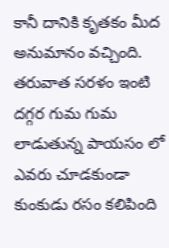కానీ దానికి కృతకం మీద అనుమానం వచ్చింది.
తరువాత సరళం ఇంటి దగ్గర గుమ గుమ లాడుతున్న పాయసం లో ఎవరు చూడకుండా కుంకుడు రసం కలిపింది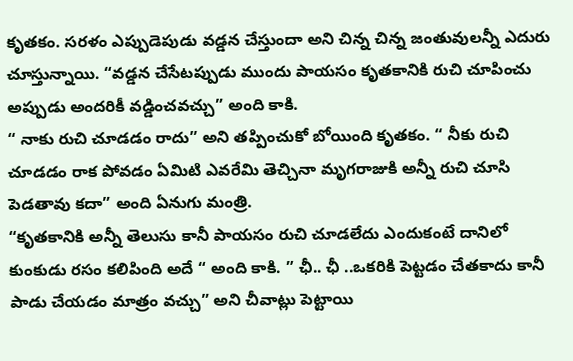కృతకం. సరళం ఎప్పుడెపుడు వడ్డన చేస్తుందా అని చిన్న చిన్న జంతువులన్నీ ఎదురు చూస్తున్నాయి. “వడ్డన చేసేటప్పుడు ముందు పాయసం కృతకానికి రుచి చూపించు అప్పుడు అందరికీ వడ్డించవచ్చు” అంది కాకి.
“ నాకు రుచి చూడడం రాదు” అని తప్పించుకో బోయింది కృతకం. “ నీకు రుచి చూడడం రాక పోవడం ఏమిటి ఎవరేమి తెచ్చినా మృగరాజుకి అన్నీ రుచి చూసి పెడతావు కదా” అంది ఏనుగు మంత్రి.
“కృతకానికి అన్నీ తెలుసు కానీ పాయసం రుచి చూడలేదు ఎందుకంటే దానిలో కుంకుడు రసం కలిపింది అదే “ అంది కాకి. ” ఛీ.. ఛీ ..ఒకరికి పెట్టడం చేతకాదు కానీ పాడు చేయడం మాత్రం వచ్చు” అని చీవాట్లు పెట్టాయి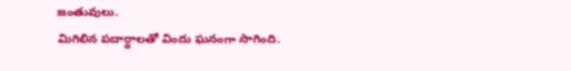జంతువులు.
మిగిలిన పదార్ధాలతో విందు ఘనంగా సాగింది.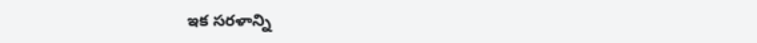ఇక సరళాన్ని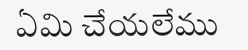ఏమి చేయలేము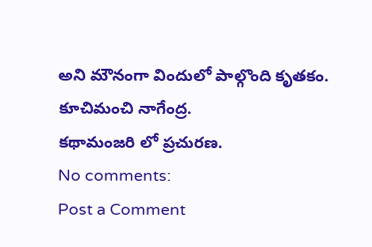అని మౌనంగా విందులో పాల్గొంది కృతకం.
కూచిమంచి నాగేంద్ర.
కథామంజరి లో ప్రచురణ.
No comments:
Post a Comment